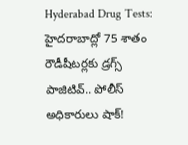Hyderabad Drug Tests: హైదరాబాద్లో 75 శాతం రౌడీషీటర్లకు డ్రగ్స్ పాజిటివ్.. పోలీస్ అధికారులు షాక్!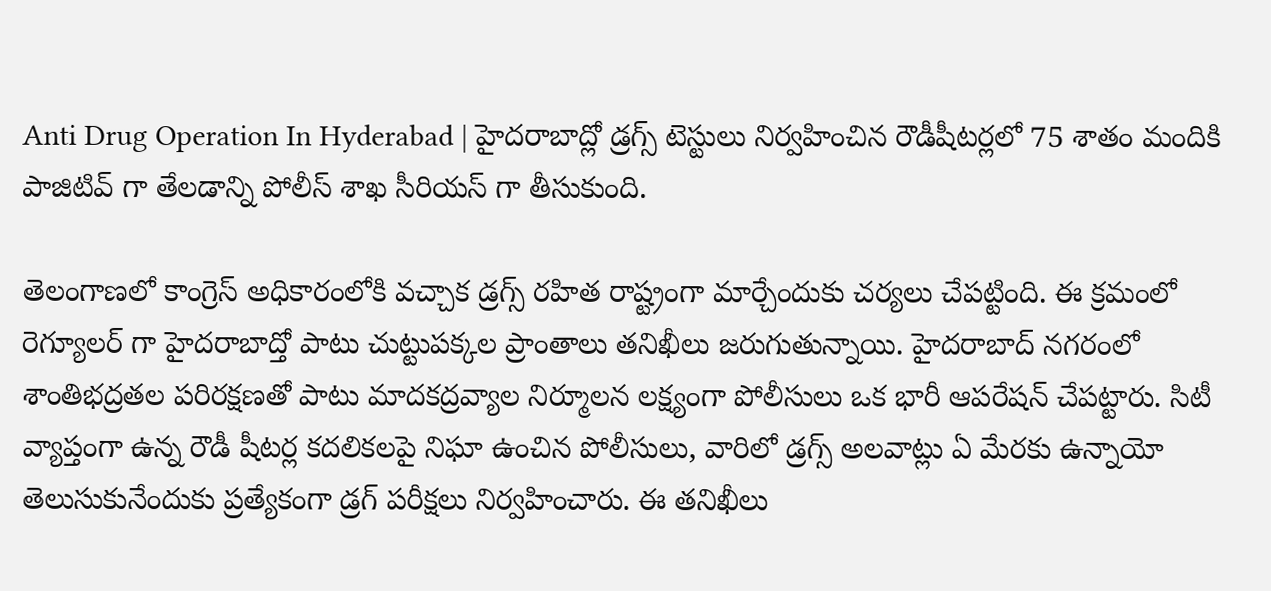Anti Drug Operation In Hyderabad | హైదరాబాద్లో డ్రగ్స్ టెస్టులు నిర్వహించిన రౌడీషీటర్లలో 75 శాతం మందికి పాజిటివ్ గా తేలడాన్ని పోలీస్ శాఖ సీరియస్ గా తీసుకుంది.

తెలంగాణలో కాంగ్రెస్ అధికారంలోకి వచ్చాక డ్రగ్స్ రహిత రాష్ట్రంగా మార్చేందుకు చర్యలు చేపట్టింది. ఈ క్రమంలో రెగ్యూలర్ గా హైదరాబాద్తో పాటు చుట్టుపక్కల ప్రాంతాలు తనిఖీలు జరుగుతున్నాయి. హైదరాబాద్ నగరంలో శాంతిభద్రతల పరిరక్షణతో పాటు మాదకద్రవ్యాల నిర్మూలన లక్ష్యంగా పోలీసులు ఒక భారీ ఆపరేషన్ చేపట్టారు. సిటీ వ్యాప్తంగా ఉన్న రౌడీ షీటర్ల కదలికలపై నిఘా ఉంచిన పోలీసులు, వారిలో డ్రగ్స్ అలవాట్లు ఏ మేరకు ఉన్నాయో తెలుసుకునేందుకు ప్రత్యేకంగా డ్రగ్ పరీక్షలు నిర్వహించారు. ఈ తనిఖీలు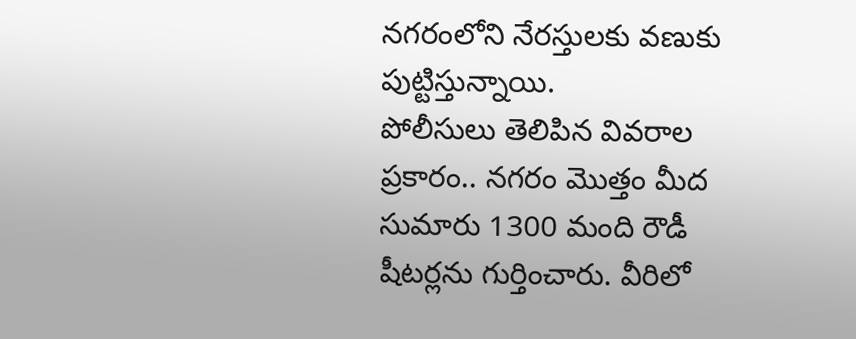నగరంలోని నేరస్తులకు వణుకు పుట్టిస్తున్నాయి.
పోలీసులు తెలిపిన వివరాల ప్రకారం.. నగరం మొత్తం మీద సుమారు 1300 మంది రౌడీ షీటర్లను గుర్తించారు. వీరిలో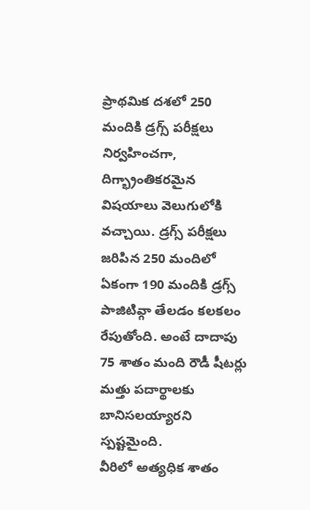ప్రాథమిక దశలో 250 మందికి డ్రగ్స్ పరీక్షలు నిర్వహించగా, దిగ్భ్రాంతికరమైన విషయాలు వెలుగులోకి వచ్చాయి. డ్రగ్స్ పరీక్షలు జరిపిన 250 మందిలో ఏకంగా 190 మందికి డ్రగ్స్ పాజిటివ్గా తేలడం కలకలం రేపుతోంది. అంటే దాదాపు 75 శాతం మంది రౌడీ షీటర్లు మత్తు పదార్థాలకు బానిసలయ్యారని స్పష్టమైంది.
వీరిలో అత్యధిక శాతం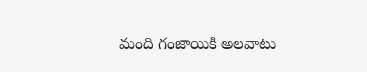మంది గంజాయికి అలవాటు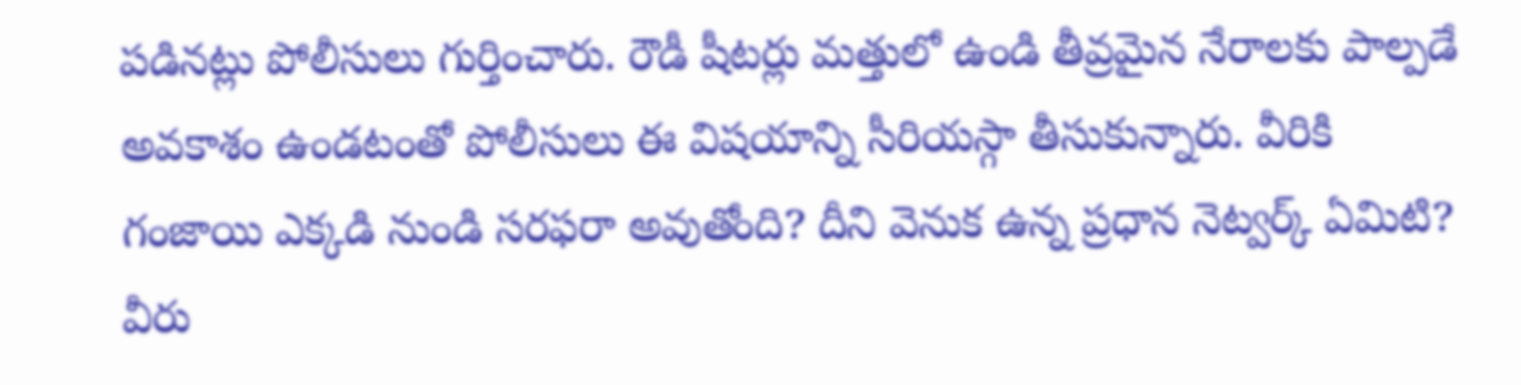పడినట్లు పోలీసులు గుర్తించారు. రౌడీ షీటర్లు మత్తులో ఉండి తీవ్రమైన నేరాలకు పాల్పడే అవకాశం ఉండటంతో పోలీసులు ఈ విషయాన్ని సీరియస్గా తీసుకున్నారు. వీరికి గంజాయి ఎక్కడి నుండి సరఫరా అవుతోంది? దీని వెనుక ఉన్న ప్రధాన నెట్వర్క్ ఏమిటి? వీరు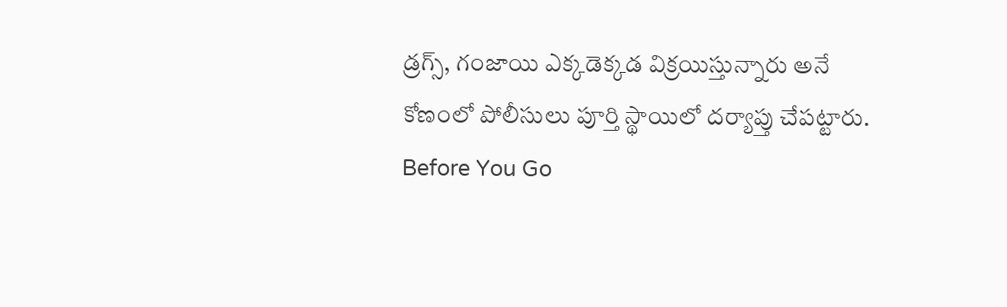డ్రగ్స్, గంజాయి ఎక్కడెక్కడ విక్రయిస్తున్నారు అనే కోణంలో పోలీసులు పూర్తి స్థాయిలో దర్యాప్తు చేపట్టారు.
Before You Go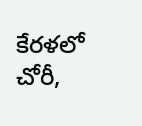కేరళలో చోరీ,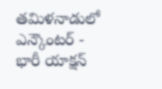తమిళనాడులో ఎన్కౌంటర్ - భారీ యాక్షన్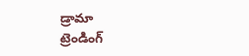డ్రామా
ట్రెండింగ్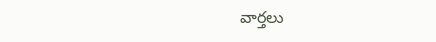వార్తలు